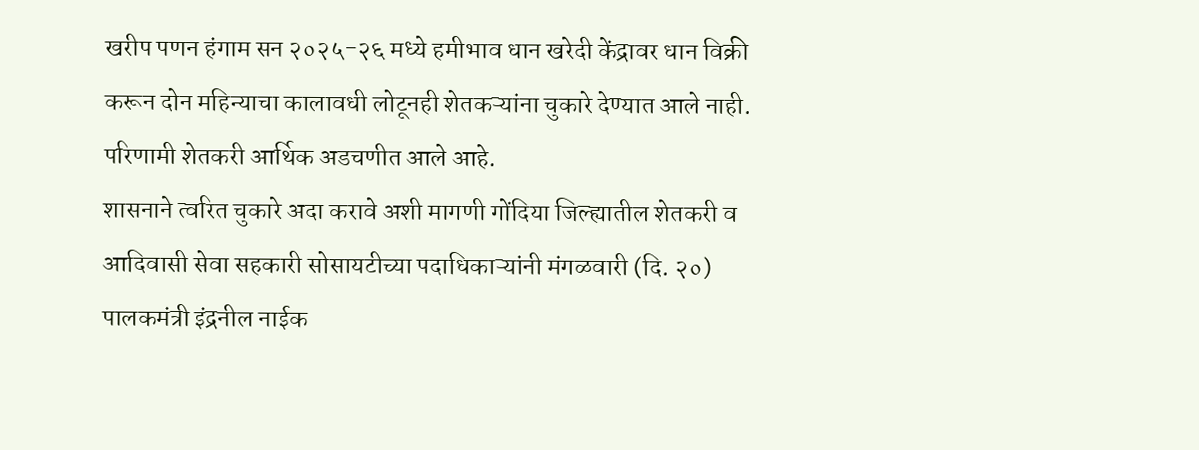खरीप पणन हंगाम सन २०२५-२६ मध्ये हमीभाव धान खरेदी केंद्रावर धान विक्री करून दोन महिन्याचा कालावधी लोटूनही शेतकऱ्यांना चुकारे देण्यात आले नाही. परिणामी शेतकरी आर्थिक अडचणीत आले आहे.
शासनाने त्वरित चुकारे अदा करावे अशी मागणी गोंदिया जिल्ह्यातील शेतकरी व आदिवासी सेवा सहकारी सोसायटीच्या पदाधिकाऱ्यांनी मंगळवारी (दि. २०) पालकमंत्री इंद्रनील नाईक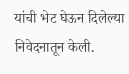यांची भेट घेऊन दिलेल्या निवेदनातून केली.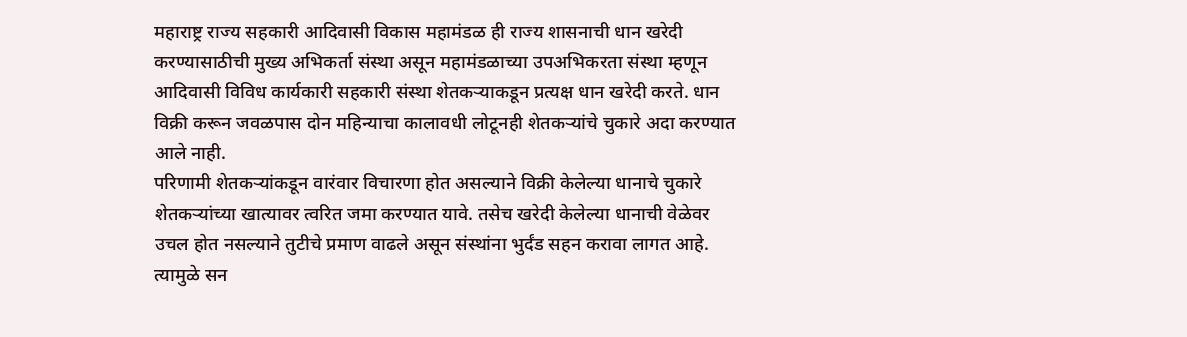महाराष्ट्र राज्य सहकारी आदिवासी विकास महामंडळ ही राज्य शासनाची धान खरेदी करण्यासाठीची मुख्य अभिकर्ता संस्था असून महामंडळाच्या उपअभिकरता संस्था म्हणून आदिवासी विविध कार्यकारी सहकारी संस्था शेतकऱ्याकडून प्रत्यक्ष धान खरेदी करते. धान विक्री करून जवळपास दोन महिन्याचा कालावधी लोटूनही शेतकऱ्यांचे चुकारे अदा करण्यात आले नाही.
परिणामी शेतकऱ्यांकडून वारंवार विचारणा होत असल्याने विक्री केलेल्या धानाचे चुकारे शेतकऱ्यांच्या खात्यावर त्वरित जमा करण्यात यावे. तसेच खरेदी केलेल्या धानाची वेळेवर उचल होत नसल्याने तुटीचे प्रमाण वाढले असून संस्थांना भुर्दंड सहन करावा लागत आहे.
त्यामुळे सन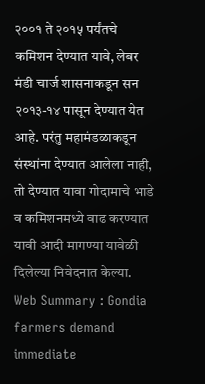२००१ ते २०१५ पर्यंतचे कमिशन देण्यात यावे, लेबर मंडी चार्ज शासनाकडून सन २०१३-१४ पासून देण्यात येत आहे. परंतु महामंडळाकडून संस्थांना देण्यात आलेला नाही, तो देण्यात यावा गोदामाचे भाडे व कमिशनमध्ये वाढ करण्यात यावी आदी मागण्या यावेळी दिलेल्या निवेदनात केल्या.
Web Summary : Gondia farmers demand immediate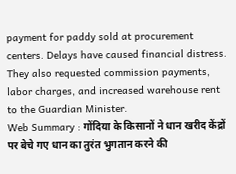payment for paddy sold at procurement centers. Delays have caused financial distress. They also requested commission payments, labor charges, and increased warehouse rent to the Guardian Minister.
Web Summary : गोंदिया के किसानों ने धान खरीद केंद्रों पर बेचे गए धान का तुरंत भुगतान करने की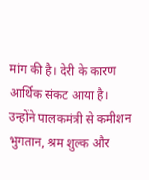मांग की है। देरी के कारण आर्थिक संकट आया है। उन्होंने पालकमंत्री से कमीशन भुगतान, श्रम शुल्क और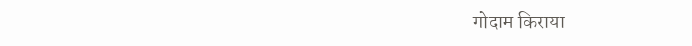गोदाम किराया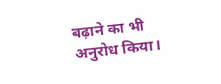बढ़ाने का भी अनुरोध किया।